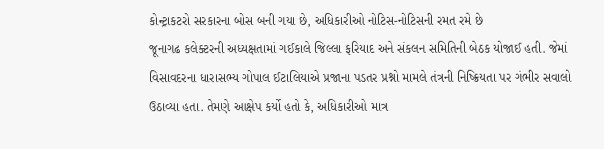કોન્ટ્રાકટરો સરકારના બોસ બની ગયા છે, અધિકારીઓ નોટિસ-નોટિસની રમત રમે છે
જૂનાગઢ કલેક્ટરની અધ્યક્ષતામાં ગઈકાલે જિલ્લા ફરિયાદ અને સંકલન સમિતિની બેઠક યોજાઈ હતી. જેમાં વિસાવદરના ધારાસભ્ય ગોપાલ ઈટાલિયાએ પ્રજાના પડતર પ્રશ્નો મામલે તંત્રની નિષ્ક્રિયતા પર ગંભીર સવાલો ઉઠાવ્યા હતા. તેમણે આક્ષેપ કર્યો હતો કે, અધિકારીઓ માત્ર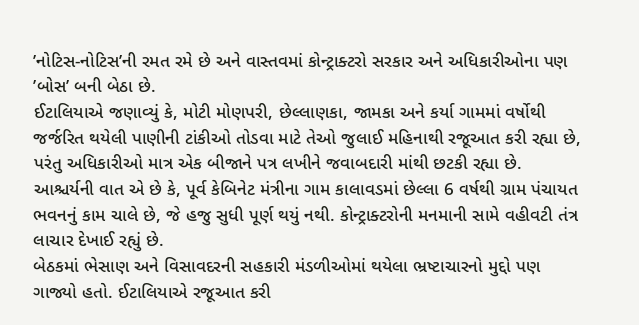’નોટિસ-નોટિસ’ની રમત રમે છે અને વાસ્તવમાં કોન્ટ્રાક્ટરો સરકાર અને અધિકારીઓના પણ ’બોસ’ બની બેઠા છે.
ઈટાલિયાએ જણાવ્યું કે, મોટી મોણપરી, છેલ્લાણકા, જામકા અને કર્યા ગામમાં વર્ષોથી જર્જરિત થયેલી પાણીની ટાંકીઓ તોડવા માટે તેઓ જુલાઈ મહિનાથી રજૂઆત કરી રહ્યા છે, પરંતુ અધિકારીઓ માત્ર એક બીજાને પત્ર લખીને જવાબદારી માંથી છટકી રહ્યા છે. આશ્ચર્યની વાત એ છે કે, પૂર્વ કેબિનેટ મંત્રીના ગામ કાલાવડમાં છેલ્લા 6 વર્ષથી ગ્રામ પંચાયત ભવનનું કામ ચાલે છે, જે હજુ સુધી પૂર્ણ થયું નથી. કોન્ટ્રાક્ટરોની મનમાની સામે વહીવટી તંત્ર લાચાર દેખાઈ રહ્યું છે.
બેઠકમાં ભેસાણ અને વિસાવદરની સહકારી મંડળીઓમાં થયેલા ભ્રષ્ટાચારનો મુદ્દો પણ ગાજ્યો હતો. ઈટાલિયાએ રજૂઆત કરી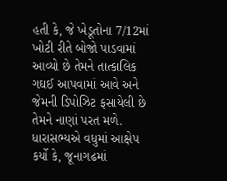હતી કે, જે ખેડૂતોના 7/12માં ખોટી રીતે બોજો પાડવામાં આવ્યો છે તેમને તાત્કાલિક ગઘઈ આપવામાં આવે અને જેમની ડિપોઝિટ ફસાયેલી છે તેમને નાણાં પરત મળે.
ધારાસભ્યએ વધુમાં આક્ષેપ કર્યો કે, જૂનાગઢમાં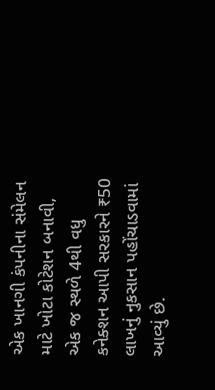એક ખાનગી કંપનીના સંમેલન માટે ખોટા કોટેશન બનાવી, એક જ સ્થળે 4થી વધુ કનેક્શન આપી સરકારને ₹50 લાખનું નુકસાન પહોંચાડવામાં આવ્યું છે.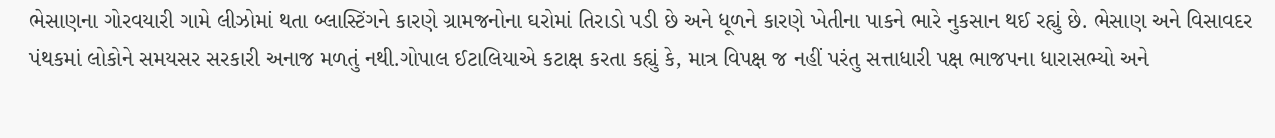ભેસાણના ગોરવયારી ગામે લીઝોમાં થતા બ્લાસ્ટિંગને કારણે ગ્રામજનોના ઘરોમાં તિરાડો પડી છે અને ધૂળને કારણે ખેતીના પાકને ભારે નુકસાન થઈ રહ્યું છે. ભેસાણ અને વિસાવદર પંથકમાં લોકોને સમયસર સરકારી અનાજ મળતું નથી.ગોપાલ ઈટાલિયાએ કટાક્ષ કરતા કહ્યું કે, માત્ર વિપક્ષ જ નહીં પરંતુ સત્તાધારી પક્ષ ભાજપના ધારાસભ્યો અને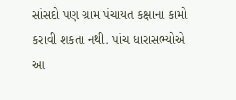સાંસદો પણ ગ્રામ પંચાયત કક્ષાના કામો કરાવી શકતા નથી. પાંચ ધારાસભ્યોએ આ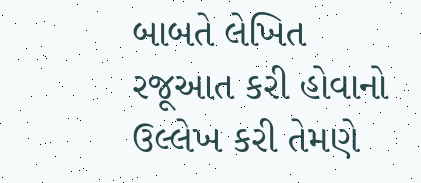બાબતે લેખિત રજૂઆત કરી હોવાનો ઉલ્લેખ કરી તેમણે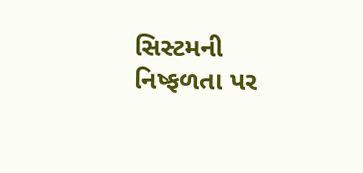સિસ્ટમની નિષ્ફળતા પર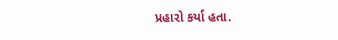પ્રહારો કર્યા હતા.